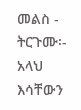መልስ - ትርጉሙ፡- አላህ እሳቸውን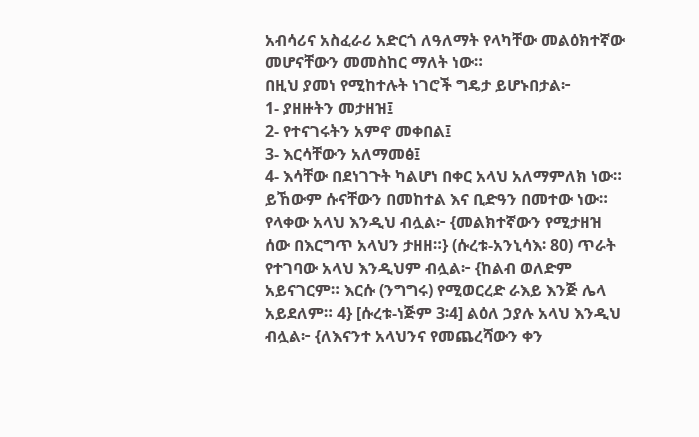አብሳሪና አስፈራሪ አድርጎ ለዓለማት የላካቸው መልዕክተኛው መሆናቸውን መመስከር ማለት ነው።
በዚህ ያመነ የሚከተሉት ነገሮች ግዴታ ይሆኑበታል፦
1- ያዘዙትን መታዘዝ፤
2- የተናገሩትን አምኖ መቀበል፤
3- እርሳቸውን አለማመፅ፤
4- እሳቸው በደነገጉት ካልሆነ በቀር አላህ አለማምለክ ነው። ይኸውም ሱናቸውን በመከተል እና ቢድዓን በመተው ነው።
የላቀው አላህ እንዲህ ብሏል፦ {መልክተኛውን የሚታዘዝ ሰው በእርግጥ አላህን ታዘዘ።} (ሱረቱ-አንኒሳእ፡ 80) ጥራት የተገባው አላህ እንዲህም ብሏል፦ {ከልብ ወለድም አይናገርም። እርሱ (ንግግሩ) የሚወርረድ ራእይ እንጅ ሌላ አይደለም። 4} [ሱረቱ-ነጅም 3፡4] ልዕለ ኃያሉ አላህ እንዲህ ብሏል፦ {ለእናንተ አላህንና የመጨረሻውን ቀን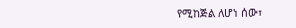የሚከጅል ለሆነ ሰው፣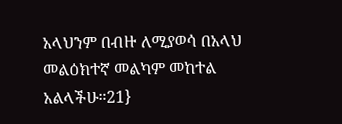አላህንም በብዙ ለሚያወሳ በአላህ መልዕክተኛ መልካም መከተል አልላችሁ።21}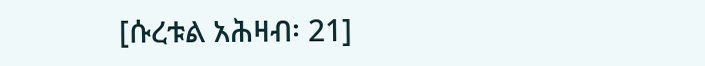[ሱረቱል አሕዛብ፡ 21]